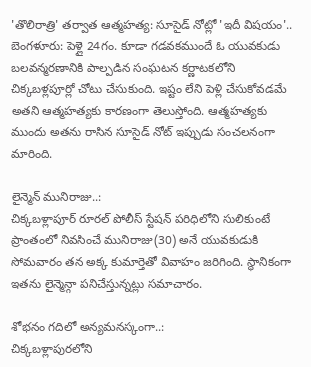'తొలిరాత్రి' తర్వాత ఆత్మహత్య: సూసైడ్ నోట్లో 'ఇదీ విషయం'..
బెంగళూరు: పెళ్లై 24గం. కూడా గడవకముందే ఓ యువకుడు బలవన్మరణానికి పాల్పడిన సంఘటన కర్ణాటకలోని చిక్కబళ్లపూర్లో చోటు చేసుకుంది. ఇష్టం లేని పెళ్లి చేసుకోవడమే అతని ఆత్మహత్యకు కారణంగా తెలుస్తోంది. ఆత్మహత్యకు ముందు అతను రాసిన సూసైడ్ నోట్ ఇప్పుడు సంచలనంగా మారింది.

లైన్మెన్ మునిరాజు..:
చిక్కబళ్లాపూర్ రూరల్ పోలీస్ స్టేషన్ పరిధిలోని సులికుంటే ప్రాంతంలో నివసించే మునిరాజు(30) అనే యువకుడుకి సోమవారం తన అక్క కుమార్తెతో వివాహం జరిగింది. స్థానికంగా ఇతను లైన్మెన్గా పనిచేస్తున్నట్లు సమాచారం.

శోభనం గదిలో అన్యమనస్కంగా..:
చిక్కబళ్లాపురలోని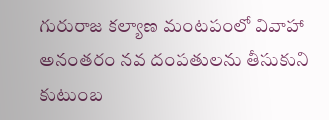గురురాజ కల్యాణ మంటపంలో వివాహా అనంతరం నవ దంపతులను తీసుకుని కుటుంబ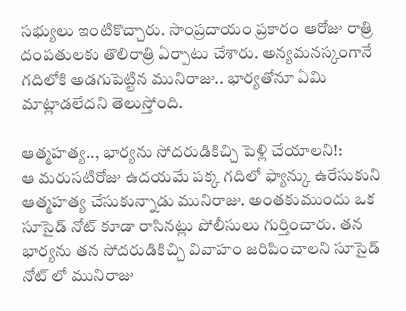సభ్యులు ఇంటికొచ్చారు. సాంప్రదాయం ప్రకారం ఆరోజు రాత్రి దంపతులకు తొలిరాత్రి ఏర్పాటు చేశారు. అన్యమనస్కంగానే గదిలోకి అడగుపెట్టిన మునిరాజు.. భార్యతోనూ ఏమి మాట్లాడలేదని తెలుస్తోంది.

ఆత్మహత్య.., భార్యను సోదరుడికిచ్చి పెళ్లి చేయాలని!:
ఆ మరుసటిరోజు ఉదయమే పక్క గదిలో ఫ్యాన్కు ఉరేసుకుని ఆత్మహత్య చేసుకున్నాడు మునిరాజు. అంతకుముందు ఒక సూసైడ్ నోట్ కూడా రాసినట్లు పోలీసులు గుర్తించారు. తన భార్యను తన సోదరుడికిచ్చి వివాహం జరిపించాలని సూసైడ్ నోట్ లో మునిరాజు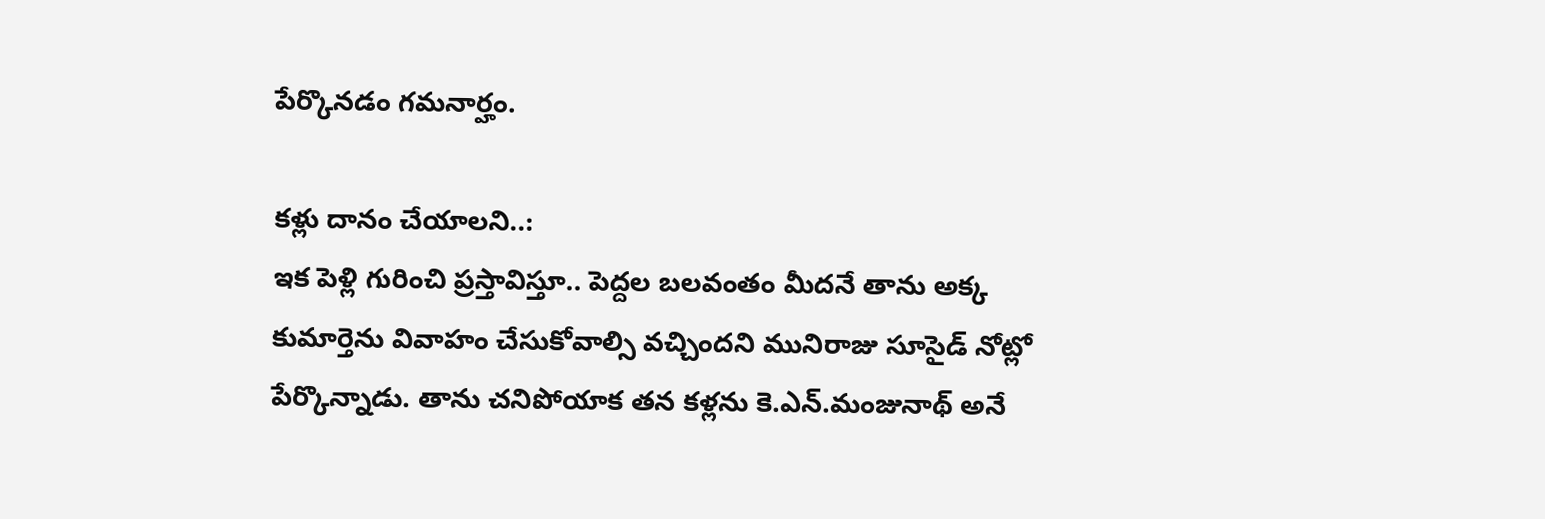పేర్కొనడం గమనార్హం.

కళ్లు దానం చేయాలని..:
ఇక పెళ్లి గురించి ప్రస్తావిస్తూ.. పెద్దల బలవంతం మీదనే తాను అక్క కుమార్తెను వివాహం చేసుకోవాల్సి వచ్చిందని మునిరాజు సూసైడ్ నోట్లో పేర్కొన్నాడు. తాను చనిపోయాక తన కళ్లను కె.ఎన్.మంజునాథ్ అనే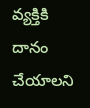వ్యక్తికి దానం చేయాలని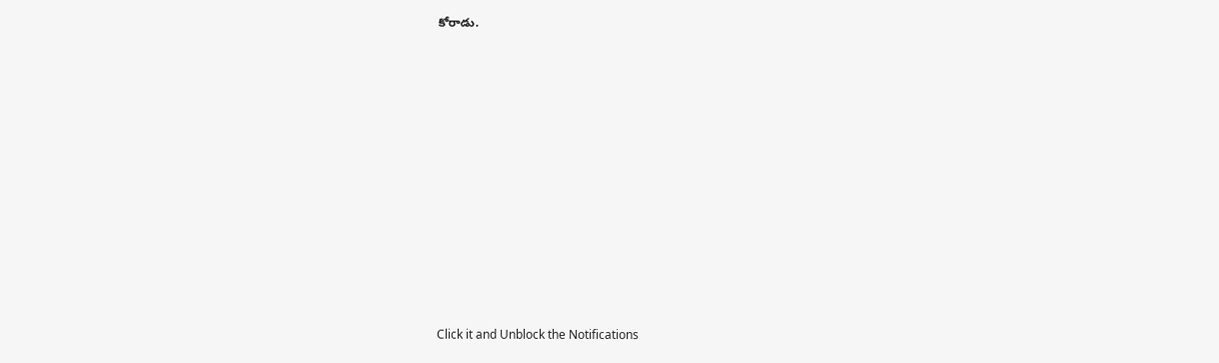కోరాడు.












Click it and Unblock the Notifications